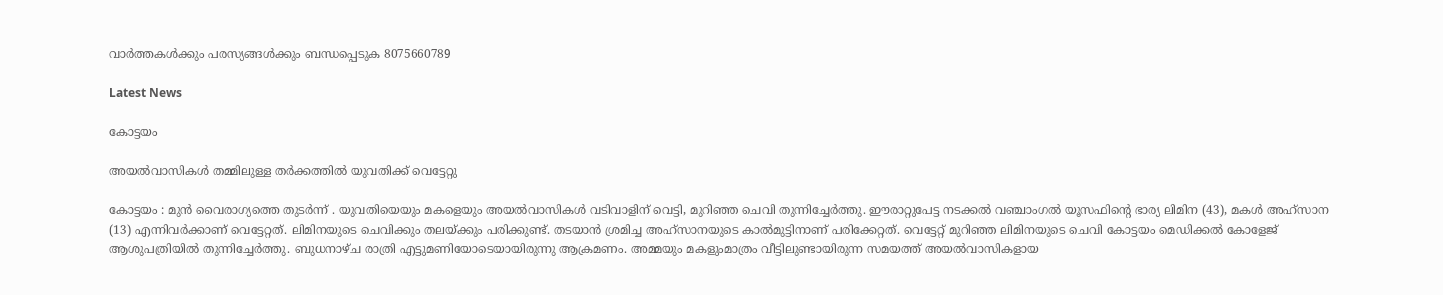വാർത്തകൾക്കും പരസ്യങ്ങൾക്കും ബന്ധപ്പെടുക 8075660789

Latest News

കോട്ടയം

അയൽവാസികൾ തമ്മിലുള്ള തർക്കത്തിൽ യുവതിക്ക് വെട്ടേറ്റു

കോട്ടയം : മുൻ വൈരാഗ്യത്തെ തുടർന്ന് . യുവതിയെയും മകളെയും അയല്‍വാസികള്‍ വടിവാളിന് വെട്ടി, മുറിഞ്ഞ ചെവി തുന്നിച്ചേര്‍ത്തു. ഈരാറ്റുപേട്ട നടക്കല്‍ വഞ്ചാംഗല്‍ യൂസഫിന്റെ ഭാര്യ ലിമിന (43), മകള്‍ അഹ്സാന (13) എന്നിവർക്കാണ് വെട്ടേറ്റത്. ലിമിനയുടെ ചെവിക്കും തലയ്ക്കും പരിക്കുണ്ട്. തടയാൻ ശ്രമിച്ച അഹ്സാനയുടെ കാല്‍മുട്ടിനാണ് പരിക്കേറ്റത്. വെട്ടേറ്റ് മുറിഞ്ഞ ലിമിനയുടെ ചെവി കോട്ടയം മെഡിക്കല്‍ കോളേജ് ആശുപത്രിയില്‍ തുന്നിച്ചേർത്തു. ബുധനാഴ്ച രാത്രി എട്ടുമണിയോടെയായിരുന്നു ആക്രമണം. അമ്മയും മകളുംമാത്രം വീട്ടിലുണ്ടായിരുന്ന സമയത്ത് അയല്‍വാസികളായ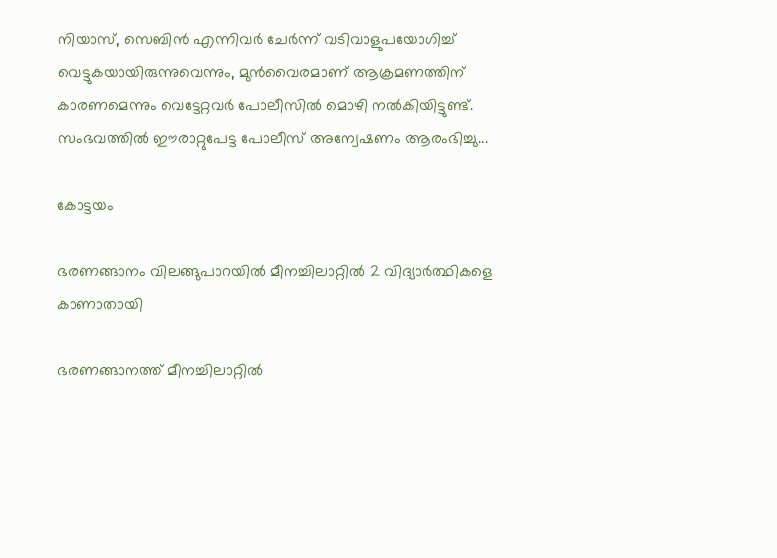നിയാസ്, സെബിൻ എന്നിവർ ചേർന്ന് വടിവാളുപയോഗിച്ച്‌ വെട്ടുകയായിരുന്നുവെന്നും, മുൻവൈരമാണ് ആക്രമണത്തിന് കാരണമെന്നും വെട്ടേറ്റവർ പോലീസില്‍ മൊഴി നല്‍കിയിട്ടുണ്ട്. സംഭവത്തില്‍ ഈരാറ്റുപേട്ട പോലീസ് അന്വേഷണം ആരംഭിച്ചു...

കോട്ടയം

ഭരണങ്ങാനം വിലങ്ങുപാറയിൽ മീനച്ചിലാറ്റിൽ 2 വിദ്യാർത്ഥികളെ കാണാതായി

ഭരണങ്ങാനത്ത് മീനച്ചിലാറ്റിൽ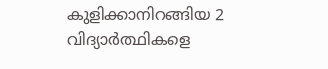കുളിക്കാനിറങ്ങിയ 2 വിദ്യാർത്ഥികളെ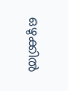ഒഴുക്കിൽ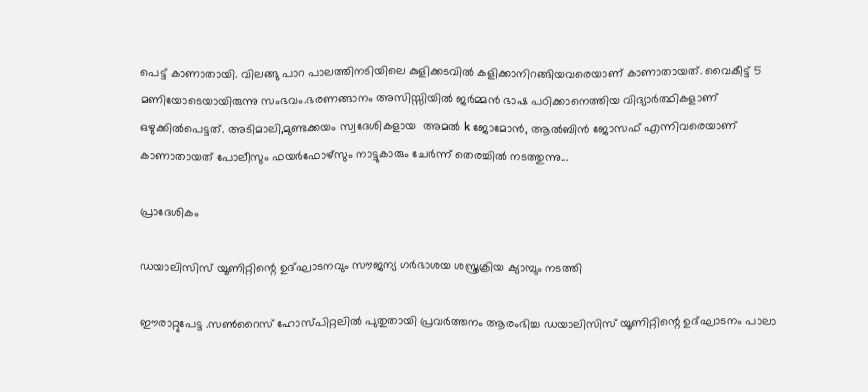പെട്ട് കാണാതായി. വിലങ്ങു പാറ പാലത്തിനടിയിലെ കുളിക്കടവിൽ കളിക്കാനിറങ്ങിയവരെയാണ് കാണാതായത്. വൈകീട്ട് 5 മണിയോടെയായിരുന്നു സംഭവം.ഭരണങ്ങാനം അസിസ്സിയിൽ ജർമ്മൻ ഭാഷ പഠിക്കാനെത്തിയ വിദ്യാർത്ഥികളാണ് ഒഴുക്കിൽപെട്ടത്. അടിമാലി,മുണ്ടക്കയം സ്വദേശികളായ  അമൽ k ജോമോൻ, ആൽബിൻ ജോസഫ് എന്നിവരെയാണ് കാണാതായത് പോലീസും ഫയർഫോഴ്സും നാട്ടുകാരും ചേർന്ന് തെരച്ചിൽ നടത്തുന്നു...

പ്രാദേശികം

ഡയാലിസിസ് യൂണിറ്റിന്റെ ഉദ്ഘാടനവും സൗജന്യ ഗർഭാശയ ശസ്ത്രക്രിയ ക്യാമ്പും നടത്തി

ഈരാറ്റുപേട്ട .സൺറൈസ് ഹോസ്പിറ്റലിൽ പുതുതായി പ്രവർത്തനം ആരംഭിച്ച ഡയാലിസിസ് യൂണിറ്റിന്റെ ഉദ്ഘാടനം പാലാ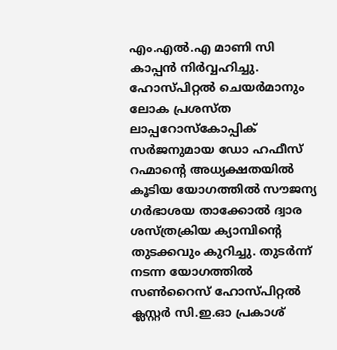എം.എൽ.എ മാണി സി കാപ്പൻ നിർവ്വഹിച്ചു. ഹോസ്പിറ്റൽ ചെയർമാനും ലോക പ്രശസ്ത ലാപ്പറോസ്കോപ്പിക് സർജനുമായ ഡോ ഹഫീസ് റഹ്മാന്റെ അധ്യക്ഷതയിൽ കൂടിയ യോഗത്തിൽ സൗജന്യ ഗർഭാശയ താക്കോൽ ദ്വാര ശസ്ത്രക്രിയ ക്യാമ്പിന്റെ തുടക്കവും കുറിച്ചു. തുടർന്ന് നടന്ന യോഗത്തിൽ സൺറൈസ് ഹോസ്പിറ്റൽ ക്ലസ്റ്റർ സി.ഇ.ഓ പ്രകാശ്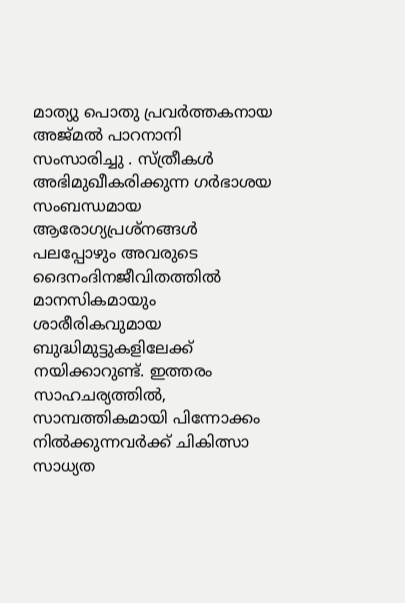മാത്യു പൊതു പ്രവർത്തകനായ അജ്മൽ പാറനാനി സംസാരിച്ചു . സ്ത്രീകൾ അഭിമുഖീകരിക്കുന്ന ഗർഭാശയ സംബന്ധമായ ആരോഗ്യപ്രശ്നങ്ങൾ പലപ്പോഴും അവരുടെ ദൈനംദിനജീവിതത്തിൽ മാനസികമായും ശാരീരികവുമായ ബുദ്ധിമുട്ടുകളിലേക്ക് നയിക്കാറുണ്ട്. ഇത്തരം സാഹചര്യത്തിൽ, സാമ്പത്തികമായി പിന്നോക്കം നിൽക്കുന്നവർക്ക് ചികിത്സാ സാധ്യത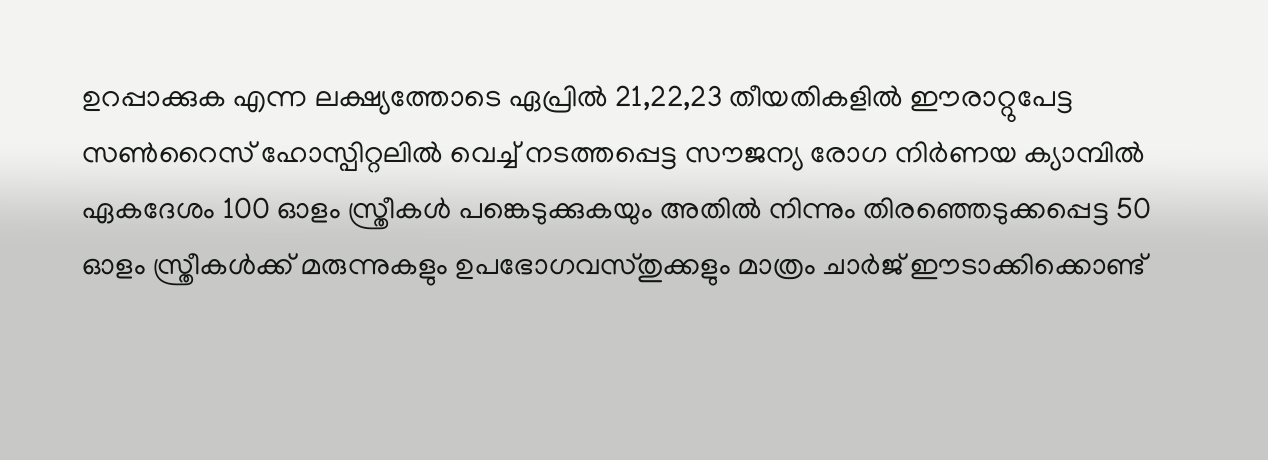ഉറപ്പാക്കുക എന്ന ലക്ഷ്യത്തോടെ ഏപ്രിൽ 21,22,23 തീയതികളിൽ ഈരാറ്റുപേട്ട സൺറൈസ് ഹോസ്പിറ്റലിൽ വെച്ച് നടത്തപ്പെട്ട സൗജന്യ രോഗ നിർണയ ക്യാമ്പിൽ ഏകദേശം 100 ഓളം സ്ത്രീകൾ പങ്കെടുക്കുകയും അതിൽ നിന്നും തിരഞ്ഞെടുക്കപ്പെട്ട 50 ഓളം സ്ത്രീകൾക്ക് മരുന്നുകളും ഉപഭോഗവസ്തുക്കളും മാത്രം ചാർജ് ഈടാക്കിക്കൊണ്ട്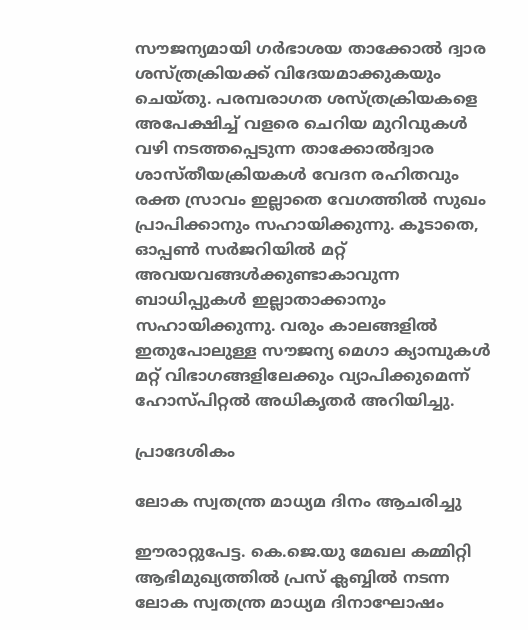സൗജന്യമായി ഗർഭാശയ താക്കോൽ ദ്വാര ശസ്ത്രക്രിയക്ക് വിദേയമാക്കുകയും ചെയ്തു. പരമ്പരാഗത ശസ്ത്രക്രിയകളെ അപേക്ഷിച്ച് വളരെ ചെറിയ മുറിവുകൾ വഴി നടത്തപ്പെടുന്ന താക്കോൽദ്വാര ശാസ്തീയക്രിയകൾ വേദന രഹിതവും രക്ത സ്രാവം ഇല്ലാതെ വേഗത്തിൽ സുഖം പ്രാപിക്കാനും സഹായിക്കുന്നു. കൂടാതെ, ഓപ്പൺ സർജറിയിൽ മറ്റ് അവയവങ്ങൾക്കുണ്ടാകാവുന്ന ബാധിപ്പുകൾ ഇല്ലാതാക്കാനും സഹായിക്കുന്നു. വരും കാലങ്ങളിൽ ഇതുപോലുള്ള സൗജന്യ മെഗാ ക്യാമ്പുകൾ മറ്റ് വിഭാഗങ്ങളിലേക്കും വ്യാപിക്കുമെന്ന് ഹോസ്പിറ്റൽ അധികൃതർ അറിയിച്ചു.

പ്രാദേശികം

ലോക സ്വതന്ത്ര മാധ്യമ ദിനം ആചരിച്ചു

ഈരാറ്റുപേട്ട. കെ.ജെ.യു മേഖല കമ്മിറ്റി ആഭിമുഖ്യത്തിൽ പ്രസ് ക്ലബ്ബിൽ നടന്ന ലോക സ്വതന്ത്ര മാധ്യമ ദിനാഘോഷം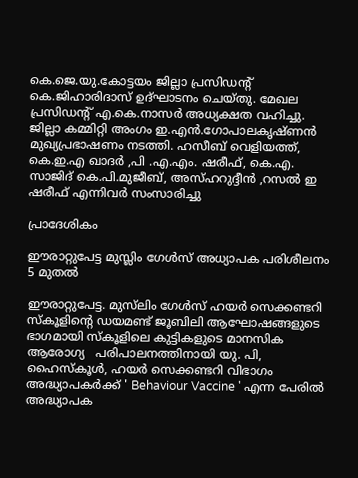കെ.ജെ.യു.കോട്ടയം ജില്ലാ പ്രസിഡൻ്റ് കെ.ജിഹാരിദാസ് ഉദ്ഘാടനം ചെയ്തു. മേഖല പ്രസിഡൻ്റ്‌ എ.കെ.നാസർ അധ്യക്ഷത വഹിച്ചു. ജില്ലാ കമ്മിറ്റി അംഗം ഇ.എൻ.ഗോപാലകൃഷ്ണൻ മുഖ്യപ്രഭാഷണം നടത്തി. ഹസീബ് വെളിയത്ത്, കെ.ഇ.എ ഖാദർ ,പി .എ.എം. ഷരീഫ്, കെ.എ. സാജിദ് കെ.പി.മുജീബ്, അസ്ഹറുദ്ദീൻ ,റസൽ ഇ ഷരീഫ് എന്നിവർ സംസാരിച്ചു

പ്രാദേശികം

ഈരാറ്റുപേട്ട മുസ്ലിം ഗേൾസ് അധ്യാപക പരിശീലനം 5 മുതൽ

ഈരാറ്റുപേട്ട. മുസ്‌ലിം ഗേൾസ് ഹയർ സെക്കണ്ടറി സ്കൂളിന്റെ ഡയമണ്ട് ജൂബിലി ആഘോഷങ്ങളുടെ ഭാഗമായി സ്കൂളിലെ കുട്ടികളുടെ മാനസിക ആരോഗ്യ   പരിപാലനത്തിനായി യു. പി, ഹൈസ്കൂൾ, ഹയർ സെക്കണ്ടറി വിഭാഗം അദ്ധ്യാപകർക്ക് ' Behaviour Vaccine ' എന്ന പേരിൽ അദ്ധ്യാപക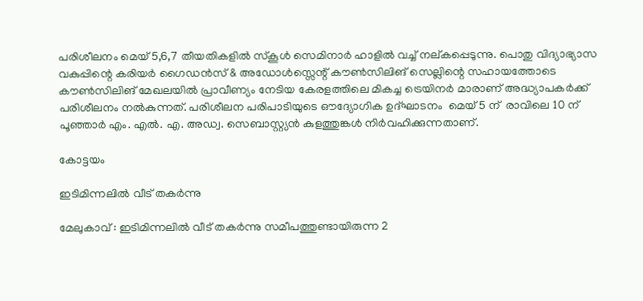പരിശീലനം മെയ്‌ 5,6,7 തീയതികളിൽ സ്കൂൾ സെമിനാർ ഹാളിൽ വച്ച് നല്കപ്പെടുന്നു. പൊതു വിദ്യാഭ്യാസ വകുപ്പിന്റെ കരിയർ ഗൈഡൻസ് & അഡോൾസ്സെന്റ് കൗൺസിലിങ് സെല്ലിന്റെ സഹായത്തോടെ കൗൺസിലിങ് മേഖലയിൽ പ്രാവീണ്യം നേടിയ കേരളത്തിലെ മികച്ച ട്രെയിനർ മാരാണ് അദ്ധ്യാപകർക്ക് പരിശീലനം നൽകുന്നത്. പരിശീലന പരിപാടിയുടെ ഔദ്യോഗിക ഉദ്ഘാടനം  മെയ്‌ 5 ന്  രാവിലെ 10 ന്  പൂഞ്ഞാർ എം. എൽ. എ. അഡ്വ. സെബാസ്റ്റ്യൻ കുളത്തുങ്കൾ നിർവഹിക്കുന്നതാണ്.

കോട്ടയം

ഇടിമിന്നലിൽ വീട് തകർന്നു

മേലുകാവ് : ഇടിമിന്നലിൽ വീട് തകർന്നു സമീപത്തുണ്ടായിരുന്ന 2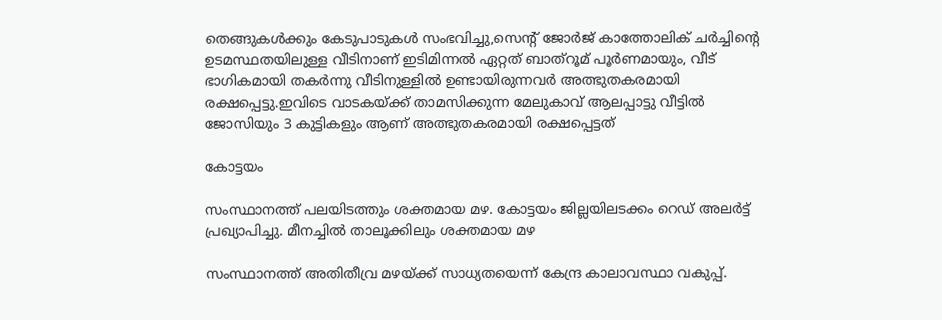തെങ്ങുകൾക്കും കേടുപാടുകൾ സംഭവിച്ചു,സെന്റ് ജോർജ് കാത്തോലിക് ചർച്ചിന്റെ ഉടമസ്ഥതയിലുള്ള വീടിനാണ് ഇടിമിന്നൽ ഏറ്റത് ബാത്‌റൂമ് പൂർണമായും, വീട് ഭാഗികമായി തകർന്നു വീടിനുള്ളിൽ ഉണ്ടായിരുന്നവർ അത്ഭുതകരമായി രക്ഷപ്പെട്ടു.ഇവിടെ വാടകയ്ക്ക് താമസിക്കുന്ന മേലുകാവ് ആലപ്പാട്ടു വീട്ടിൽ ജോസിയും 3 കുട്ടികളും ആണ് അത്ഭുതകരമായി രക്ഷപ്പെട്ടത്

കോട്ടയം

സംസ്ഥാനത്ത് പലയിടത്തും ശക്തമായ മഴ. കോട്ടയം ജില്ലയിലടക്കം റെഡ് അലര്‍ട്ട് പ്രഖ്യാപിച്ചു. മീനച്ചില്‍ താലൂക്കിലും ശക്തമായ മഴ

സംസ്ഥാനത്ത് അതിതീവ്ര മഴയ്ക്ക് സാധ്യതയെന്ന് കേന്ദ്ര കാലാവസ്ഥാ വകുപ്പ്.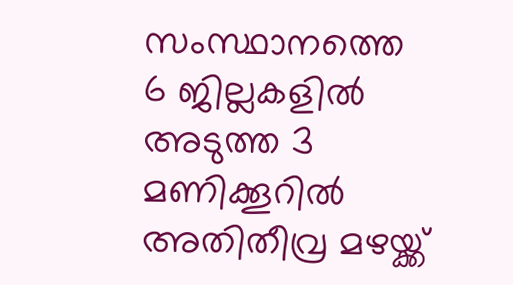സംസ്ഥാനത്തെ 6 ജില്ലകളിൽ അടുത്ത 3 മണിക്കൂറിൽ അതിതീവ്ര മഴയ്ക്ക്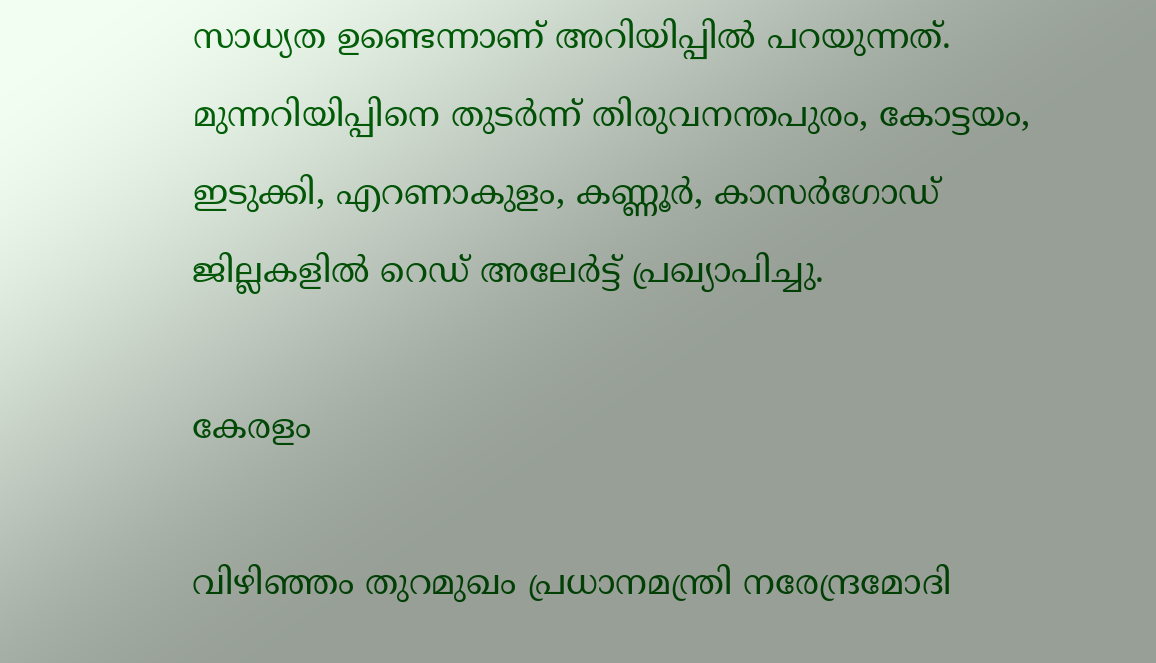സാധ്യത ഉണ്ടെന്നാണ് അറിയിപ്പിൽ പറയുന്നത്. മുന്നറിയിപ്പിനെ തുടർന്ന് തിരുവനന്തപുരം, കോട്ടയം, ഇടുക്കി, എറണാകുളം, കണ്ണൂർ, കാസർഗോഡ് ജില്ലകളിൽ റെഡ് അലേർട്ട് പ്രഖ്യാപിച്ചു.

കേരളം

വിഴിഞ്ഞം തുറമുഖം പ്രധാനമന്ത്രി നരേന്ദ്രമോദി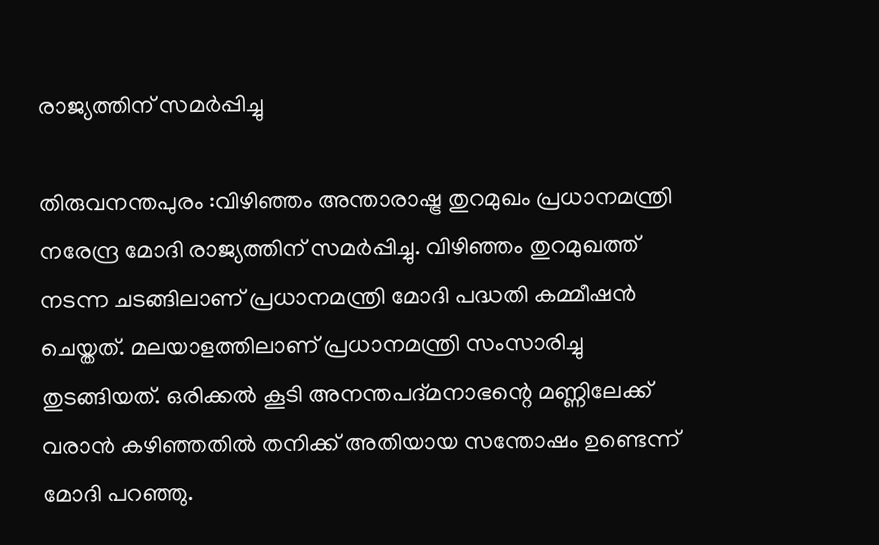രാജ്യത്തിന് സമര്‍പ്പിച്ചു

തിരുവനന്തപുരം :വിഴിഞ്ഞം അന്താരാഷ്ട്ര തുറമുഖം പ്രധാനമന്ത്രി നരേന്ദ്ര മോദി രാജ്യത്തിന് സമര്‍പ്പിച്ചു. വിഴിഞ്ഞം തുറമുഖത്ത് നടന്ന ചടങ്ങിലാണ് പ്രധാനമന്ത്രി മോദി പദ്ധതി കമ്മീഷന്‍ ചെയ്തത്. മലയാളത്തിലാണ് പ്രധാനമന്ത്രി സംസാരിച്ചു തുടങ്ങിയത്. ഒരിക്കല്‍ കൂടി അനന്തപദ്മനാഭന്റെ മണ്ണിലേക്ക് വരാന്‍ കഴിഞ്ഞതില്‍ തനിക്ക് അതിയായ സന്തോഷം ഉണ്ടെന്ന് മോദി പറഞ്ഞു.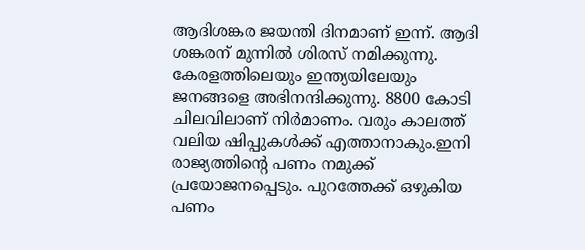ആദിശങ്കര ജയന്തി ദിനമാണ് ഇന്ന്. ആദി ശങ്കരന് മുന്നില്‍ ശിരസ് നമിക്കുന്നു. കേരളത്തിലെയും ഇന്ത്യയിലേയും ജനങ്ങളെ അഭിനന്ദിക്കുന്നു. 8800 കോടി ചിലവിലാണ് നിര്‍മാണം. വരും കാലത്ത് വലിയ ഷിപ്പുകള്‍ക്ക് എത്താനാകും.ഇനി രാജ്യത്തിന്റെ പണം നമുക്ക് പ്രയോജനപ്പെടും. പുറത്തേക്ക് ഒഴുകിയ പണം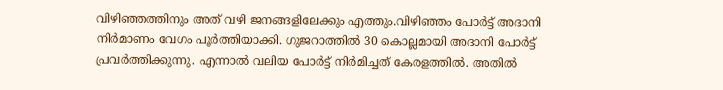വിഴിഞ്ഞത്തിനും അത് വഴി ജനങ്ങളിലേക്കും എത്തും.വിഴിഞ്ഞം പോര്‍ട്ട് അദാനി നിര്‍മാണം വേഗം പൂര്‍ത്തിയാക്കി. ഗുജറാത്തില്‍ 30 കൊല്ലമായി അദാനി പോര്‍ട്ട് പ്രവര്‍ത്തിക്കുന്നു. എന്നാല്‍ വലിയ പോര്‍ട്ട് നിര്‍മിച്ചത് കേരളത്തില്‍. അതില്‍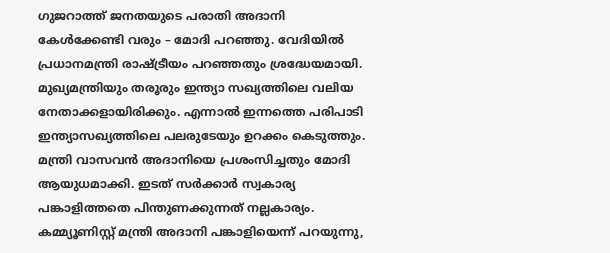ഗുജറാത്ത് ജനതയുടെ പരാതി അദാനി കേള്‍ക്കേണ്ടി വരും – മോദി പറഞ്ഞു. വേദിയില്‍ പ്രധാനമന്ത്രി രാഷ്ട്രീയം പറഞ്ഞതും ശ്രദ്ധേയമായി. മുഖ്യമന്ത്രിയും തരൂരും ഇന്ത്യാ സഖ്യത്തിലെ വലിയ നേതാക്കളായിരിക്കും. എന്നാല്‍ ഇന്നത്തെ പരിപാടി ഇന്ത്യാസഖ്യത്തിലെ പലരുടേയും ഉറക്കം കെടുത്തും. മന്ത്രി വാസവന്‍ അദാനിയെ പ്രശംസിച്ചതും മോദി ആയുധമാക്കി. ഇടത് സര്‍ക്കാര്‍ സ്വകാര്യ പങ്കാളിത്തതെ പിന്തുണക്കുന്നത് നല്ലകാര്യം. കമ്മ്യൂണിസ്റ്റ് മന്ത്രി അദാനി പങ്കാളിയെന്ന് പറയുന്നു,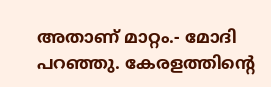അതാണ് മാറ്റം.- മോദി പറഞ്ഞു. കേരളത്തിന്റെ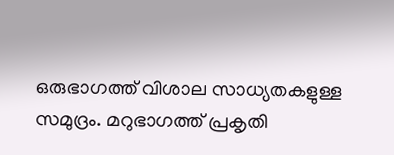ഒരുഭാഗത്ത് വിശാല സാധ്യതകളുള്ള സമുദ്രം. മറുഭാഗത്ത് പ്രകൃതി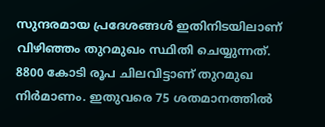സുന്ദരമായ പ്രദേശങ്ങള്‍ ഇതിനിടയിലാണ് വിഴിഞ്ഞം തുറമുഖം സ്ഥിതി ചെയ്യുന്നത്. 8800 കോടി രൂപ ചിലവിട്ടാണ് തുറമുഖ നിര്‍മാണം. ഇതുവരെ 75 ശതമാനത്തില്‍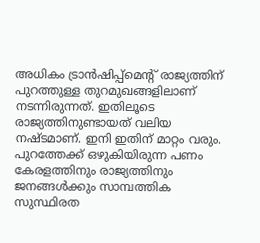അധികം ട്രാന്‍ഷിപ്പ്‌മെന്റ് രാജ്യത്തിന് പുറത്തുള്ള തുറമുഖങ്ങളിലാണ് നടന്നിരുന്നത്. ഇതിലൂടെ രാജ്യത്തിനുണ്ടായത് വലിയ നഷ്ടമാണ്. ഇനി ഇതിന് മാറ്റം വരും. പുറത്തേക്ക് ഒഴുകിയിരുന്ന പണം കേരളത്തിനും രാജ്യത്തിനും ജനങ്ങള്‍ക്കും സാമ്പത്തിക സുസ്ഥിരത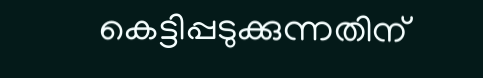കെട്ടിപ്പടുക്കുന്നതിന്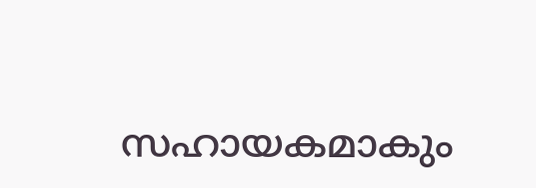സഹായകമാകും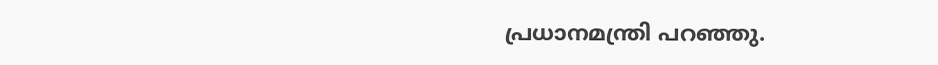പ്രധാനമന്ത്രി പറഞ്ഞു.